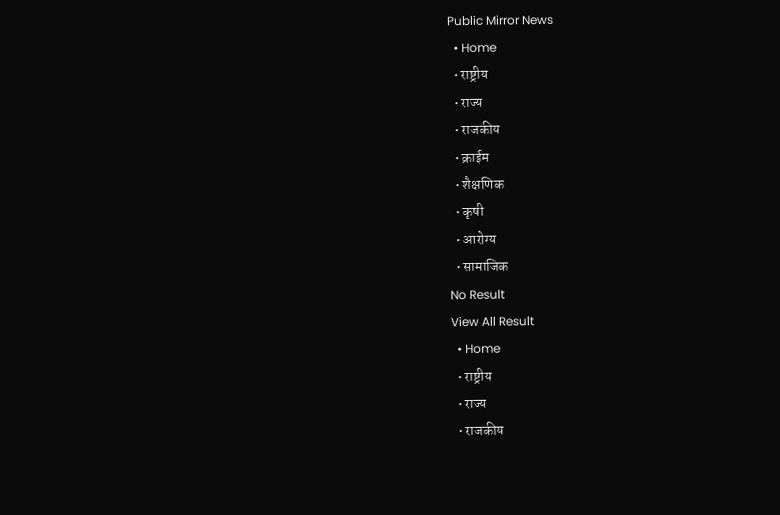Public Mirror News
  • Home
  • राष्ट्रीय
  • राज्य
  • राजकीय
  • क्राईम
  • शैक्षणिक
  • कृषी
  • आरोग्य
  • सामाजिक
No Result
View All Result
  • Home
  • राष्ट्रीय
  • राज्य
  • राजकीय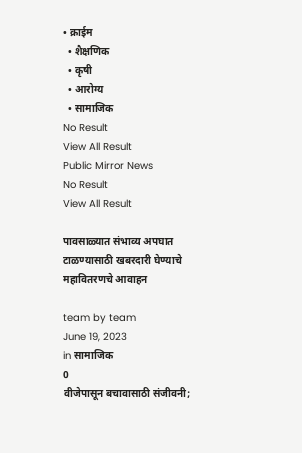• क्राईम
  • शैक्षणिक
  • कृषी
  • आरोग्य
  • सामाजिक
No Result
View All Result
Public Mirror News
No Result
View All Result

पावसाळ्यात संभाव्य अपघात टाळण्यासाठी खबरदारी घेण्याचे महावितरणचे आवाहन

team by team
June 19, 2023
in सामाजिक
0
वीजेपासून बचावासाठी संजीवनी;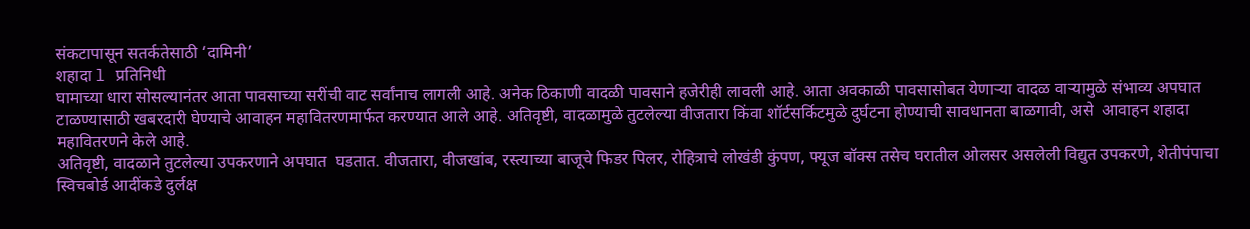संकटापासून सतर्कतेसाठी ‘दामिनी’
शहादा l प्रतिनिधी
घामाच्या धारा सोसल्यानंतर आता पावसाच्या सरींची वाट सर्वांनाच लागली आहे. अनेक ठिकाणी वादळी पावसाने हजेरीही लावली आहे. आता अवकाळी पावसासोबत येणाऱ्या वादळ वाऱ्यामुळे संभाव्य अपघात टाळण्यासाठी खबरदारी घेण्याचे आवाहन महावितरणमार्फत करण्यात आले आहे. अतिवृष्टी, वादळामुळे तुटलेल्या वीजतारा किंवा शॉर्टसर्किटमुळे दुर्घटना होण्याची सावधानता बाळगावी, असे  आवाहन शहादा महावितरणने केले आहे.
अतिवृष्टी, वादळाने तुटलेल्या उपकरणाने अपघात  घडतात. वीजतारा, वीजखांब, रस्त्याच्या बाजूचे फिडर पिलर, रोहित्राचे लोखंडी कुंपण, फ्यूज बॉक्स तसेच घरातील ओलसर असलेली विद्युत उपकरणे, शेतीपंपाचा स्विचबोर्ड आदींकडे दुर्लक्ष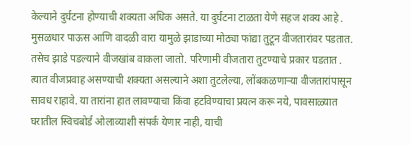केल्याने दुर्घटना होण्याची शक्यता अधिक असते. या दुर्घटना टाळता येणे सहज शक्य आहे . मुसळधार पाऊस आणि वादळी वारा यामुळे झाडाच्या मोठ्या फांद्या तुटून वीजतारांवर पडतात. तसेच झाडे पडल्याने वीजखांब वाकला जातो. परिणामी वीजतारा तुटण्याचे प्रकार घडतात .
त्यात वीजप्रवाह असण्याची शक्यता असल्याने अशा तुटलेल्या, लोंबकळणाऱ्या वीजतारांपासून सावध राहावे. या तारांना हात लावण्याचा किंवा हटविण्याचा प्रयत्न करू नये, पावसाळ्यात घरातील स्विचबोर्ड ओलाव्याशी संपर्क येणार नाही, याची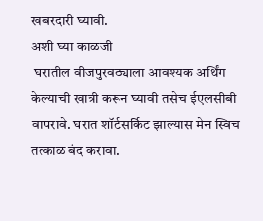खबरदारी घ्यावी.
अशी घ्या काळजी
 घरातील वीजपुरवठ्याला आवश्यक अर्थिंग केल्याची खात्री करून घ्यावी तसेच ईएलसीबी वापरावे. घरात शॉर्टसर्किट झाल्यास मेन स्विच तत्काळ बंद करावा.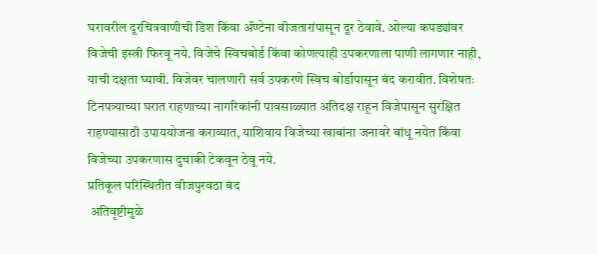घरावरील दूरचित्रवाणीची डिश किंवा ॲण्टेना वीजतारांपासून दूर ठेवावे. ओल्या कपड्यांवर विजेची इस्त्री फिरवू नये. विजेचे स्विचबोर्ड किंवा कोणत्याही उपकरणाला पाणी लागणार नाही, याची दक्षता घ्यावी. विजेवर चालणारी सर्व उपकरणे स्विच बोर्डापासून बंद करावीत. विशेषतः टिनपत्र्याच्या घरात राहणाच्या नागरिकांनी पावसाळ्यात अतिदक्ष राहून विजेपासून सुरक्षित राहण्यासाठी उपाययोजना कराव्यात, याशिवाय विजेच्या खाबांना जनावरे बांधू नयेत किंवा विजेच्या उपकरणास दुचाकी टेकवून ठेवू नये.
प्रतिकूल परिस्थितीत वीजपुरवठा बंद
 अतिवृष्टीमुळे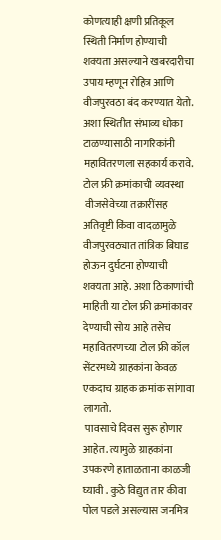कोणत्याही क्षणी प्रतिकूल स्थिती निर्माण होण्याची शक्यता असल्याने खबरदारीचा उपाय म्हणून रोहित्र आणि वीजपुरवठा बंद करण्यात येतो. अशा स्थितीत संभाव्य धोका टाळण्यासाठी नागरिकांनी महावितरणला सहकार्य करावे.
टोल फ्री क्रमांकाची व्यवस्था
 वीजसेवेच्या तक्रारींसह अतिवृष्टी किंवा वादळामुळे वीजपुरवठ्यात तांत्रिक बिघाड होऊन दुर्घटना होण्याची शक्यता आहे. अशा ठिकाणांची माहिती या टोल फ्री क्रमांकावर देण्याची सोय आहे तसेच महावितरणच्या टोल फ्री कॉल सेंटरमध्ये ग्राहकांना केवळ एकदाच ग्राहक क्रमांक सांगावा लागतो.
 पावसाचे दिवस सुरू होणार आहेत. त्यामुळे ग्राहकांना उपकरणे हाताळताना काळजी घ्यावी . कुठे विद्युत तार कीवा पोल पडले असल्यास जनमित्र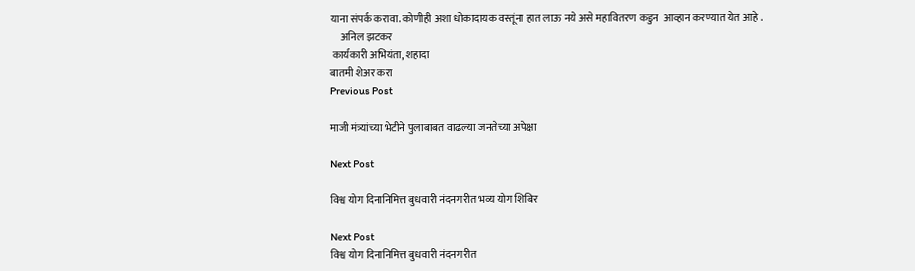याना संपर्क करावा. कोणीही अशा धोकादायक वस्तूंना हात लाऊ नये असे महावितरण कडुन  आव्हान करण्यात येत आहे .
     अनिल झटकर
 कार्यकारी अभियंता, शहादा
बातमी शेअर करा
Previous Post

माजी मंत्र्यांच्या भेटीने पुलाबाबत वाढल्या जनतेच्या अपेक्षा

Next Post

विश्व योग दिनानिमित्त बुधवारी नंदनगरीत भव्य योग शिबिर

Next Post
विश्व योग दिनानिमित्त बुधवारी नंदनगरीत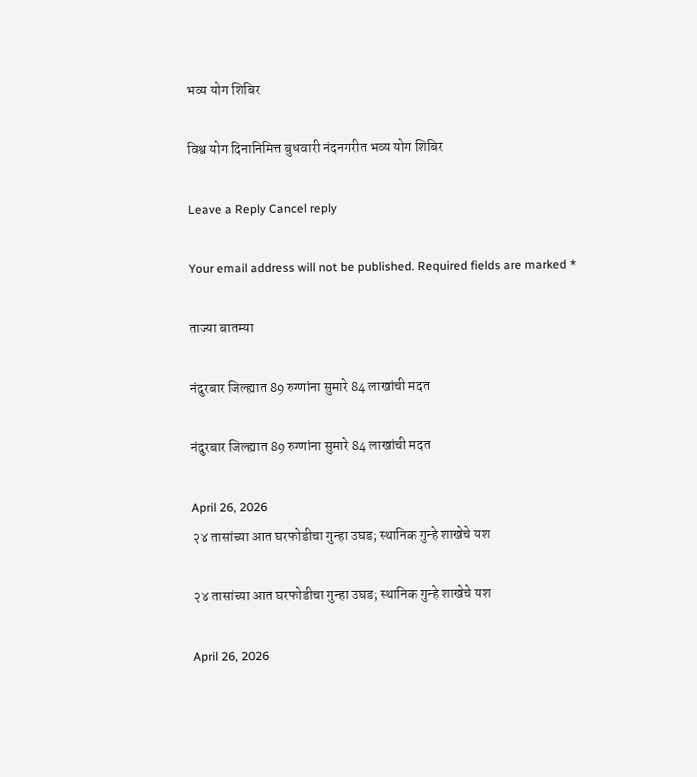भव्य योग शिबिर

विश्व योग दिनानिमित्त बुधवारी नंदनगरीत भव्य योग शिबिर

Leave a Reply Cancel reply

Your email address will not be published. Required fields are marked *

ताज्या बातम्या

नंदुरबार जिल्ह्यात 89 रुग्णांना सुमारे 84 लाखांची मदत

नंदुरबार जिल्ह्यात 89 रुग्णांना सुमारे 84 लाखांची मदत

April 26, 2026
२४ तासांच्या आत घरफोडीचा गुन्हा उघड; स्थानिक गुन्हे शाखेचे यश

२४ तासांच्या आत घरफोडीचा गुन्हा उघड; स्थानिक गुन्हे शाखेचे यश

April 26, 2026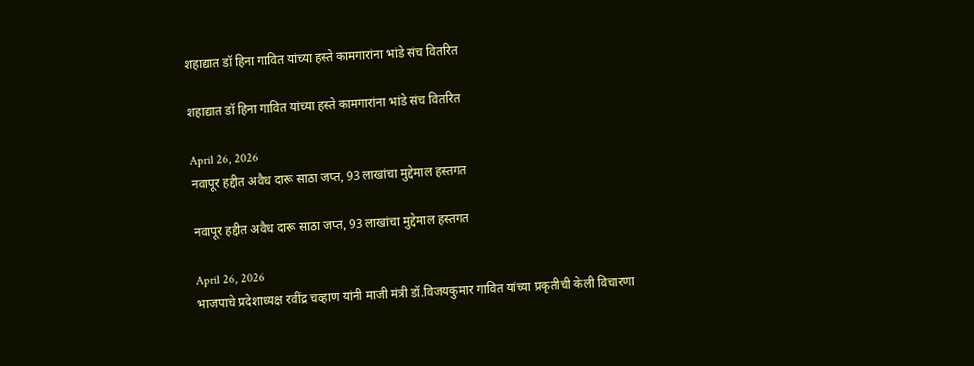शहाद्यात डॉ हिना गावित यांच्या हस्ते कामगारांना भांडे संच वितरित

शहाद्यात डॉ हिना गावित यांच्या हस्ते कामगारांना भांडे संच वितरित

April 26, 2026
नवापूर हद्दीत अवैध दारू साठा जप्त, 93 लाखांचा मुद्देमाल हस्तगत

नवापूर हद्दीत अवैध दारू साठा जप्त, 93 लाखांचा मुद्देमाल हस्तगत

April 26, 2026
भाजपाचे प्रदेशाध्यक्ष रवींद्र चव्हाण यांनी माजी मंत्री डॉ.विजयकुमार गावित यांच्या प्रकृतीची केली विचारणा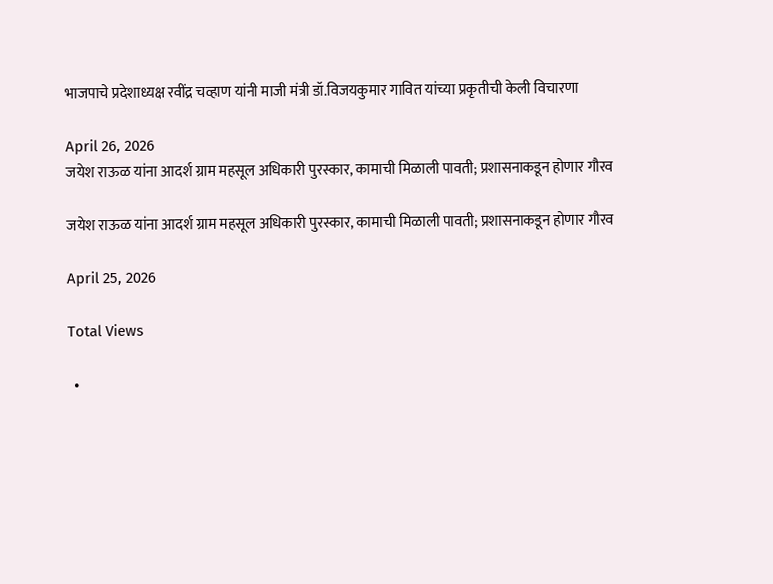भाजपाचे प्रदेशाध्यक्ष रवींद्र चव्हाण यांनी माजी मंत्री डॉ.विजयकुमार गावित यांच्या प्रकृतीची केली विचारणा

April 26, 2026
जयेश राऊळ यांना आदर्श ग्राम महसूल अधिकारी पुरस्कार, कामाची मिळाली पावती; प्रशासनाकडून होणार गौरव

जयेश राऊळ यांना आदर्श ग्राम महसूल अधिकारी पुरस्कार, कामाची मिळाली पावती; प्रशासनाकडून होणार गौरव

April 25, 2026

Total Views

  •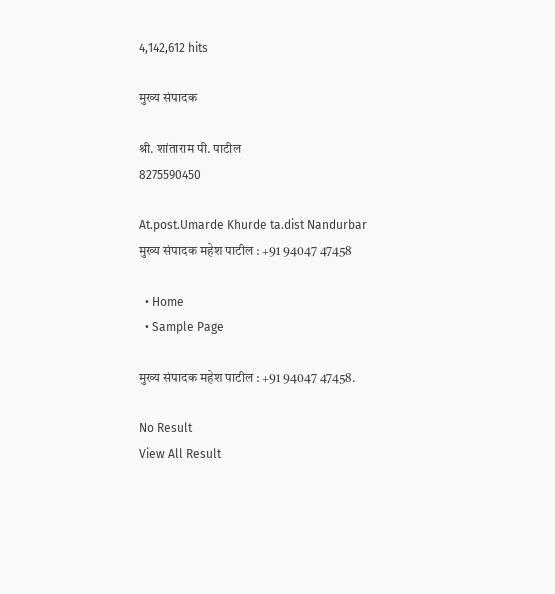4,142,612 hits

मुख्य संपादक

श्री. शांताराम पी. पाटील
8275590450

At.post.Umarde Khurde ta.dist Nandurbar
मुख्य संपादक महेश पाटील : +91 94047 47458

  • Home
  • Sample Page

मुख्य संपादक महेश पाटील : +91 94047 47458.

No Result
View All Result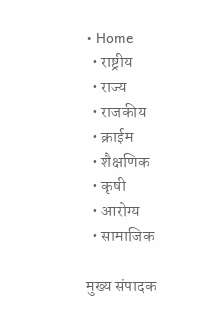• Home
  • राष्ट्रीय
  • राज्य
  • राजकीय
  • क्राईम
  • शैक्षणिक
  • कृषी
  • आरोग्य
  • सामाजिक

मुख्य संपादक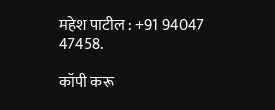महेश पाटील : +91 94047 47458.

कॉपी करू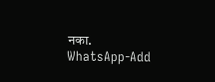नका.
WhatsApp-Add